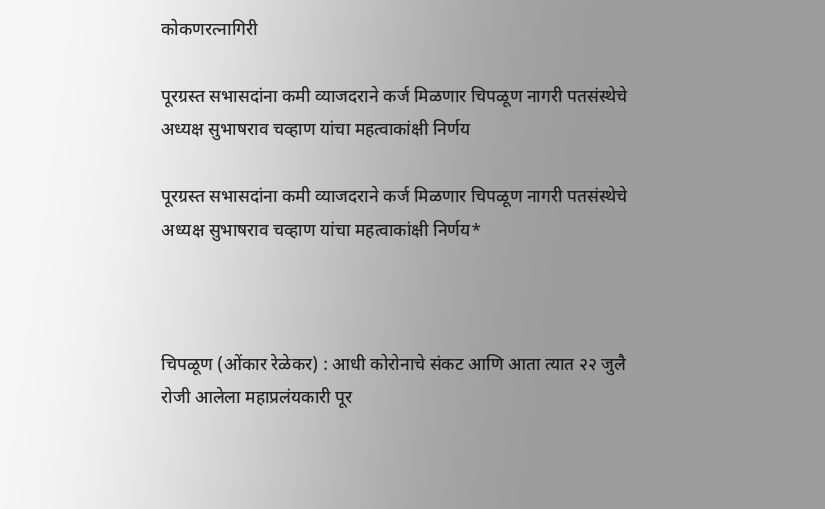कोकणरत्नागिरी

पूरग्रस्त सभासदांना कमी व्याजदराने कर्ज मिळणार चिपळूण नागरी पतसंस्थेचे अध्यक्ष सुभाषराव चव्हाण यांचा महत्वाकांक्षी निर्णय

पूरग्रस्त सभासदांना कमी व्याजदराने कर्ज मिळणार चिपळूण नागरी पतसंस्थेचे अध्यक्ष सुभाषराव चव्हाण यांचा महत्वाकांक्षी निर्णय*



चिपळूण (ओंकार रेळेकर) : आधी कोरोनाचे संकट आणि आता त्यात २२ जुलै रोजी आलेला महाप्रलंयकारी पूर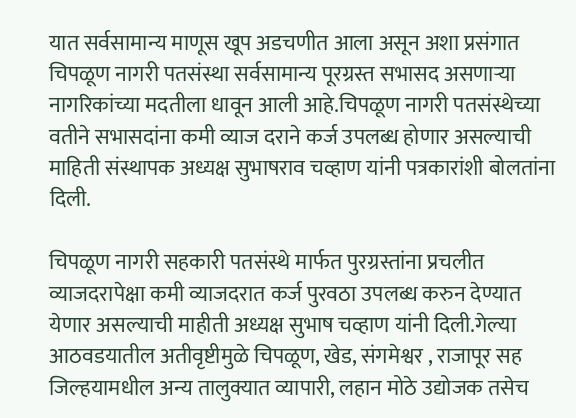यात सर्वसामान्य माणूस खूप अडचणीत आला असून अशा प्रसंगात चिपळूण नागरी पतसंस्था सर्वसामान्य पूरग्रस्त सभासद असणाऱ्या नागरिकांच्या मदतीला धावून आली आहे.चिपळूण नागरी पतसंस्थेच्या वतीने सभासदांना कमी व्याज दराने कर्ज उपलब्ध होणार असल्याची माहिती संस्थापक अध्यक्ष सुभाषराव चव्हाण यांनी पत्रकारांशी बोलतांना दिली.

चिपळूण नागरी सहकारी पतसंस्थे मार्फत पुरग्रस्तांना प्रचलीत व्याजदरापेक्षा कमी व्याजदरात कर्ज पुरवठा उपलब्ध करुन देण्यात येणार असल्याची माहीती अध्यक्ष सुभाष चव्हाण यांनी दिली.गेल्या आठवडयातील अतीवृष्टीमुळे चिपळूण, खेड, संगमेश्वर , राजापूर सह जिल्हयामधील अन्य तालुक्यात व्यापारी, लहान मोठे उद्योजक तसेच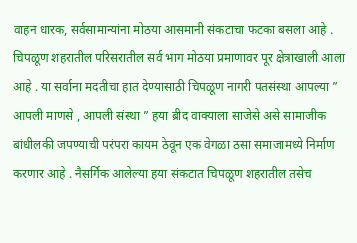वाहन धारक, सर्वसामान्यांना मोठया आसमानी संकटाचा फटका बसला आहे . चिपळूण शहरातील परिसरातील सर्व भाग मोठया प्रमाणावर पूर क्षेत्राखाली आला आहे . या सर्वाना मदतीचा हात देण्यासाठी चिपळूण नागरी पतसंस्था आपल्या ” आपली माणसे , आपली संस्था ” हया ब्रीद वाक्याला साजेसे असे सामाजीक बांधीलकी जपण्याची परंपरा कायम ठेवून एक वेगळा ठसा समाजामध्ये निर्माण करणार आहे . नैसर्गिक आलेल्या हया संकटात चिपळूण शहरातील तसेच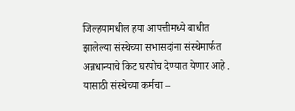जिल्हयामधील हया आपत्तीमध्ये बाधीत झालेल्या संस्थेच्या सभासदांना संस्थेमार्फत अन्नधान्याचे किट घरपोच देण्यात येणार आहे . यासाठी संस्थेच्या कर्मचा –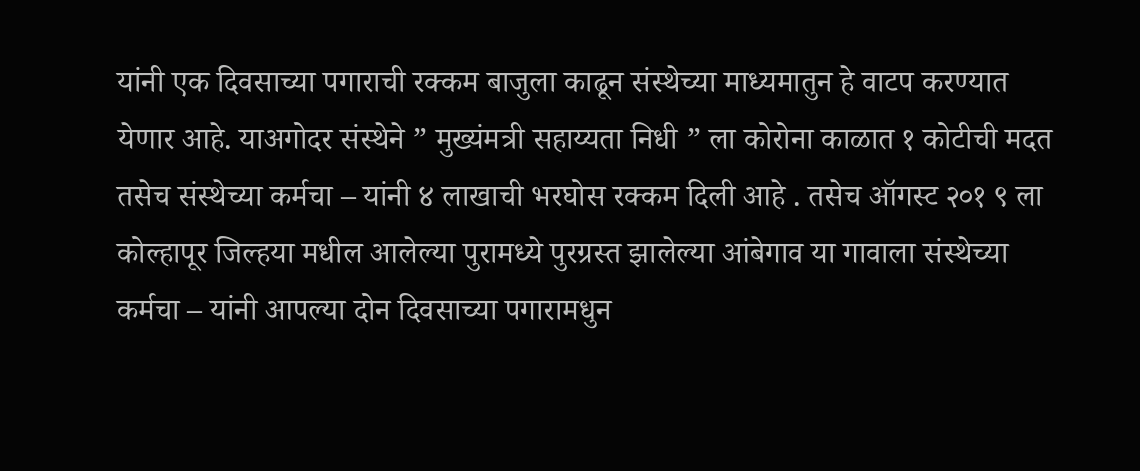यांनी एक दिवसाच्या पगाराची रक्कम बाजुला काढून संस्थेच्या माध्यमातुन हे वाटप करण्यात येणार आहे. याअगोदर संस्थेने ” मुख्यंमत्री सहाय्यता निधी ” ला कोरोना काळात १ कोटीची मदत तसेच संस्थेच्या कर्मचा – यांनी ४ लाखाची भरघोस रक्कम दिली आहे . तसेच ऑगस्ट २०१ ९ ला कोल्हापूर जिल्हया मधील आलेल्या पुरामध्ये पुरग्रस्त झालेल्या आंबेगाव या गावाला संस्थेच्या कर्मचा – यांनी आपल्या दोन दिवसाच्या पगारामधुन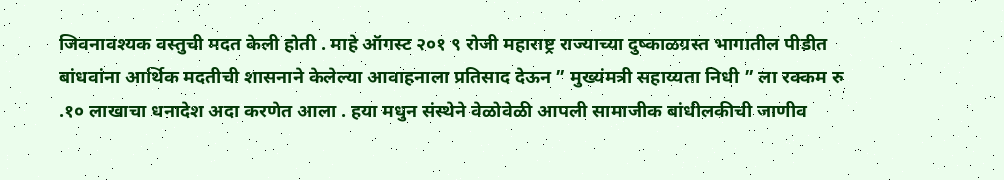जिवनावश्यक वस्तुची मदत केली होती . माहे ऑगस्ट २०१ ९ रोजी महाराष्ट्र राज्याच्या दुष्काळग्रस्त भागातील पीडीत बांधवांना आर्थिक मदतीची शासनाने केलेल्या आवाहनाला प्रतिसाद देऊन ” मुख्यंमत्री सहाय्यता निधी ” ला रक्कम रु .१० लाखाचा धनादेश अदा करणेत आला . हया मधुन संस्थेने वेळोवेळी आपली सामाजीक बांधीलकीची जाणीव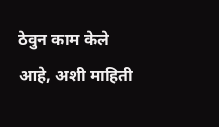ठेवुन काम केले आहे, अशी माहिती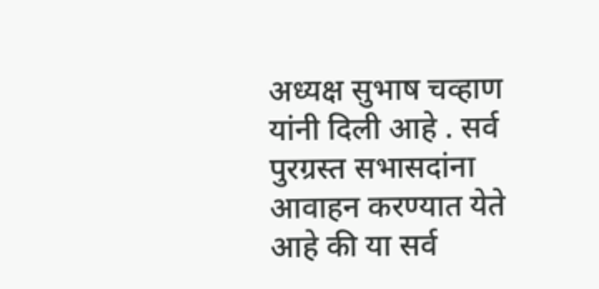अध्यक्ष सुभाष चव्हाण यांनी दिली आहे . सर्व पुरग्रस्त सभासदांना आवाहन करण्यात येते आहे की या सर्व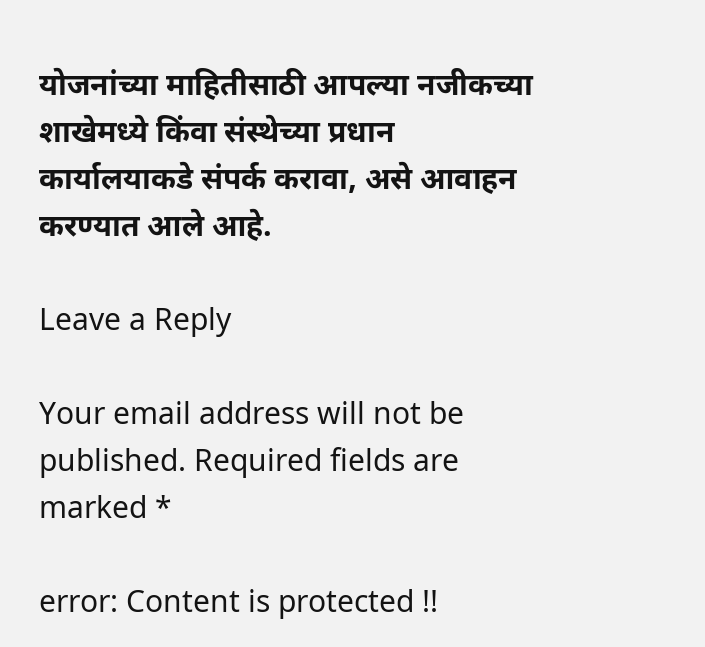योजनांच्या माहितीसाठी आपल्या नजीकच्या शाखेमध्ये किंवा संस्थेच्या प्रधान कार्यालयाकडे संपर्क करावा, असे आवाहन करण्यात आले आहे.

Leave a Reply

Your email address will not be published. Required fields are marked *

error: Content is protected !!